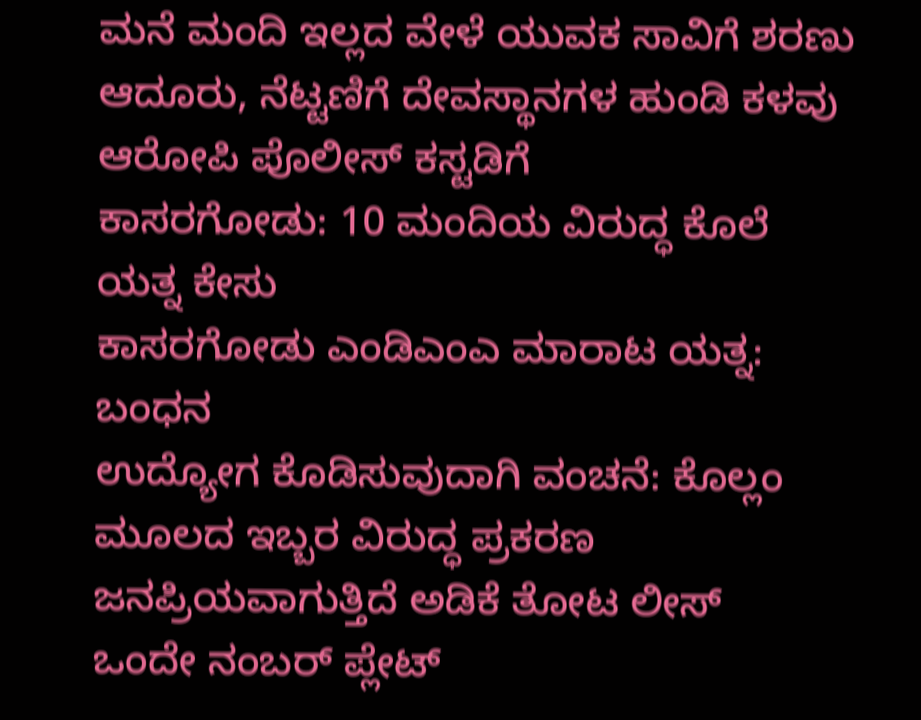ಮನೆ ಮಂದಿ ಇಲ್ಲದ ವೇಳೆ ಯುವಕ ಸಾವಿಗೆ ಶರಣು
ಆದೂರು, ನೆಟ್ಟಣಿಗೆ ದೇವಸ್ಥಾನಗಳ ಹುಂಡಿ ಕಳವು ಆರೋಪಿ ಪೊಲೀಸ್ ಕಸ್ಟಡಿಗೆ
ಕಾಸರಗೋಡು: 10 ಮಂದಿಯ ವಿರುದ್ಧ ಕೊಲೆ ಯತ್ನ ಕೇಸು
ಕಾಸರಗೋಡು ಎಂಡಿಎಂಎ ಮಾರಾಟ ಯತ್ನ: ಬಂಧನ
ಉದ್ಯೋಗ ಕೊಡಿಸುವುದಾಗಿ ವಂಚನೆ: ಕೊಲ್ಲಂ ಮೂಲದ ಇಬ್ಬರ ವಿರುದ್ಧ ಪ್ರಕರಣ
ಜನಪ್ರಿಯವಾಗುತ್ತಿದೆ ಅಡಿಕೆ ತೋಟ ಲೀಸ್
ಒಂದೇ ನಂಬರ್ ಪ್ಲೇಟ್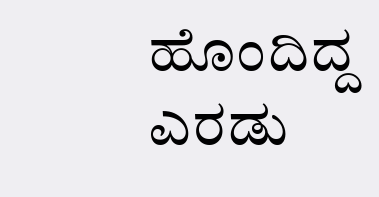ಹೊಂದಿದ್ದ ಎರಡು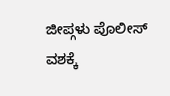ಜೀಪ್ಗಳು ಪೊಲೀಸ್ ವಶಕ್ಕೆ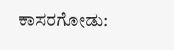ಕಾಸರಗೋಡು: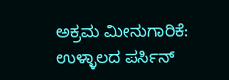ಅಕ್ರಮ ಮೀನುಗಾರಿಕೆ: ಉಳ್ಳಾಲದ ಪರ್ಸಿನ್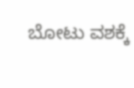ಬೋಟು ವಶಕ್ಕೆ